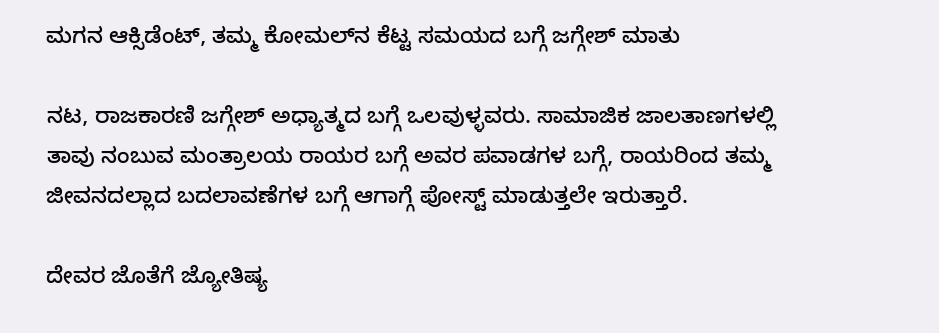ಮಗನ ಆಕ್ಸಿಡೆಂಟ್, ತಮ್ಮ ಕೋಮಲ್‌ನ ಕೆಟ್ಟ ಸಮಯದ ಬಗ್ಗೆ ಜಗ್ಗೇಶ್ ಮಾತು

ನಟ, ರಾಜಕಾರಣಿ ಜಗ್ಗೇಶ್ ಅಧ್ಯಾತ್ಮದ ಬಗ್ಗೆ ಒಲವುಳ್ಳವರು. ಸಾಮಾಜಿಕ ಜಾಲತಾಣಗಳಲ್ಲಿ ತಾವು ನಂಬುವ ಮಂತ್ರಾಲಯ ರಾಯರ ಬಗ್ಗೆ ಅವರ ಪವಾಡಗಳ ಬಗ್ಗೆ, ರಾಯರಿಂದ ತಮ್ಮ ಜೀವನದಲ್ಲಾದ ಬದಲಾವಣೆಗಳ ಬಗ್ಗೆ ಆಗಾಗ್ಗೆ ಪೋಸ್ಟ್ ಮಾಡುತ್ತಲೇ ಇರುತ್ತಾರೆ.

ದೇವರ ಜೊತೆಗೆ ಜ್ಯೋತಿಷ್ಯ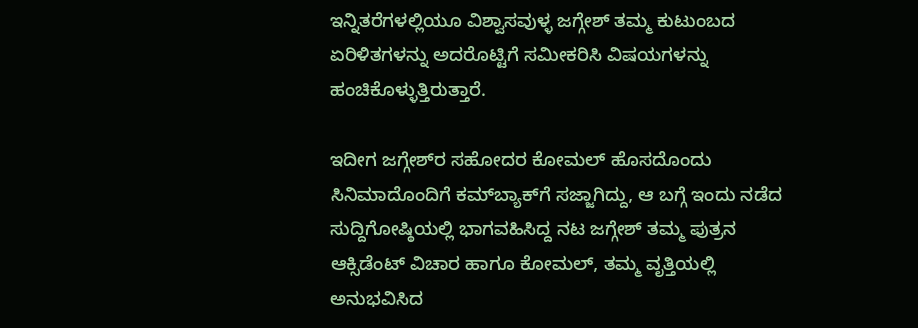ಇನ್ನಿತರೆಗಳಲ್ಲಿಯೂ ವಿಶ್ವಾಸವುಳ್ಳ ಜಗ್ಗೇಶ್ ತಮ್ಮ ಕುಟುಂಬದ ಏರಿಳಿತಗಳನ್ನು ಅದರೊಟ್ಟಿಗೆ ಸಮೀಕರಿಸಿ ವಿಷಯಗಳನ್ನು ಹಂಚಿಕೊಳ್ಳುತ್ತಿರುತ್ತಾರೆ.

ಇದೀಗ ಜಗ್ಗೇಶ್‌ರ ಸಹೋದರ ಕೋಮಲ್ ಹೊಸದೊಂದು ಸಿನಿಮಾದೊಂದಿಗೆ ಕಮ್‌ಬ್ಯಾಕ್‌ಗೆ ಸಜ್ಜಾಗಿದ್ದು, ಆ ಬಗ್ಗೆ ಇಂದು ನಡೆದ ಸುದ್ದಿಗೋಷ್ಠಿಯಲ್ಲಿ ಭಾಗವಹಿಸಿದ್ದ ನಟ ಜಗ್ಗೇಶ್ ತಮ್ಮ ಪುತ್ರನ ಆಕ್ಸಿಡೆಂಟ್ ವಿಚಾರ ಹಾಗೂ ಕೋಮಲ್, ತಮ್ಮ ವೃತ್ತಿಯಲ್ಲಿ ಅನುಭವಿಸಿದ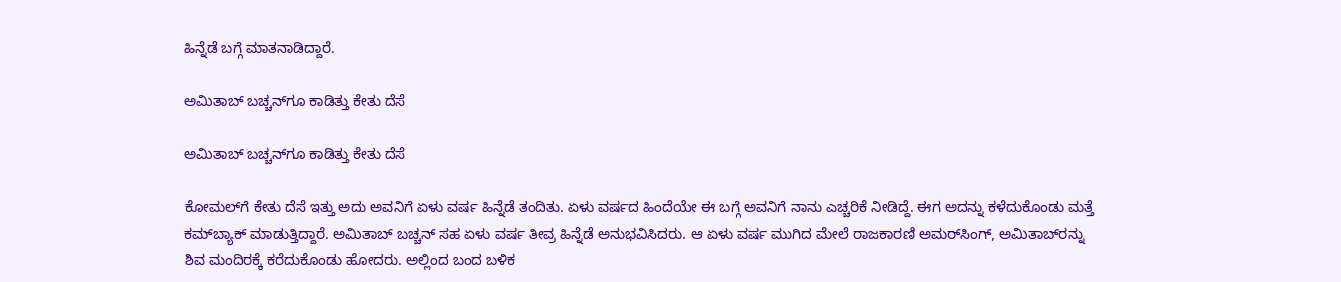ಹಿನ್ನೆಡೆ ಬಗ್ಗೆ ಮಾತನಾಡಿದ್ದಾರೆ.

ಅಮಿತಾಬ್ ಬಚ್ಚನ್‌ಗೂ ಕಾಡಿತ್ತು ಕೇತು ದೆಸೆ

ಅಮಿತಾಬ್ ಬಚ್ಚನ್‌ಗೂ ಕಾಡಿತ್ತು ಕೇತು ದೆಸೆ

ಕೋಮಲ್‌ಗೆ ಕೇತು ದೆಸೆ ಇತ್ತು ಅದು ಅವನಿಗೆ ಏಳು ವರ್ಷ ಹಿನ್ನೆಡೆ ತಂದಿತು. ಏಳು ವರ್ಷದ ಹಿಂದೆಯೇ ಈ ಬಗ್ಗೆ ಅವನಿಗೆ ನಾನು ಎಚ್ಚರಿಕೆ ನೀಡಿದ್ದೆ. ಈಗ ಅದನ್ನು ಕಳೆದುಕೊಂಡು ಮತ್ತೆ ಕಮ್‌ಬ್ಯಾಕ್ ಮಾಡುತ್ತಿದ್ದಾರೆ. ಅಮಿತಾಬ್ ಬಚ್ಚನ್ ಸಹ ಏಳು ವರ್ಷ ತೀವ್ರ ಹಿನ್ನೆಡೆ ಅನುಭವಿಸಿದರು. ಆ ಏಳು ವರ್ಷ ಮುಗಿದ ಮೇಲೆ ರಾಜಕಾರಣಿ ಅಮರ್‌ಸಿಂಗ್, ಅಮಿತಾಬ್‌ರನ್ನು ಶಿವ ಮಂದಿರಕ್ಕೆ ಕರೆದುಕೊಂಡು ಹೋದರು. ಅಲ್ಲಿಂದ ಬಂದ ಬಳಿಕ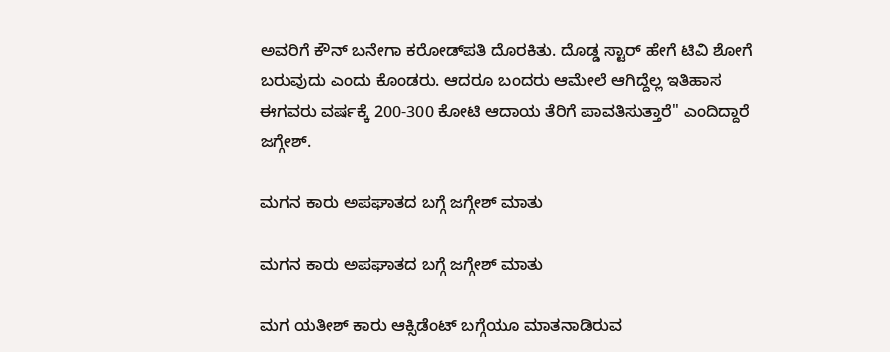ಅವರಿಗೆ ಕೌನ್ ಬನೇಗಾ ಕರೋಡ್‌ಪತಿ ದೊರಕಿತು. ದೊಡ್ಡ ಸ್ಟಾರ್ ಹೇಗೆ ಟಿವಿ ಶೋಗೆ ಬರುವುದು ಎಂದು ಕೊಂಡರು. ಆದರೂ ಬಂದರು ಆಮೇಲೆ ಆಗಿದ್ದೆಲ್ಲ ಇತಿಹಾಸ ಈಗವರು ವರ್ಷಕ್ಕೆ 200-300 ಕೋಟಿ ಆದಾಯ ತೆರಿಗೆ ಪಾವತಿಸುತ್ತಾರೆ'' ಎಂದಿದ್ದಾರೆ ಜಗ್ಗೇಶ್.

ಮಗನ ಕಾರು ಅಪಘಾತದ ಬಗ್ಗೆ ಜಗ್ಗೇಶ್ ಮಾತು

ಮಗನ ಕಾರು ಅಪಘಾತದ ಬಗ್ಗೆ ಜಗ್ಗೇಶ್ ಮಾತು

ಮಗ ಯತೀಶ್ ಕಾರು ಆಕ್ಸಿಡೆಂಟ್ ಬಗ್ಗೆಯೂ ಮಾತನಾಡಿರುವ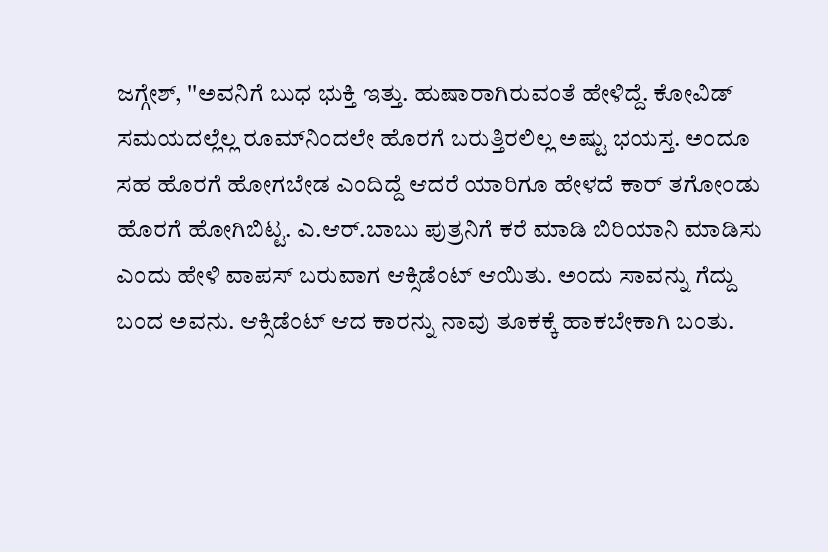ಜಗ್ಗೇಶ್, ''ಅವನಿಗೆ ಬುಧ ಭುಕ್ತಿ ಇತ್ತು. ಹುಷಾರಾಗಿರುವಂತೆ ಹೇಳಿದ್ದೆ. ಕೋವಿಡ್ ಸಮಯದಲ್ಲೆಲ್ಲ ರೂಮ್‌ನಿಂದಲೇ ಹೊರಗೆ ಬರುತ್ತಿರಲಿಲ್ಲ ಅಷ್ಟು ಭಯಸ್ತ. ಅಂದೂ ಸಹ ಹೊರಗೆ ಹೋಗಬೇಡ ಎಂದಿದ್ದೆ ಆದರೆ ಯಾರಿಗೂ ಹೇಳದೆ ಕಾರ್ ತಗೋಂಡು ಹೊರಗೆ ಹೋಗಿಬಿಟ್ಟ. ಎ.ಆರ್.ಬಾಬು ಪುತ್ರನಿಗೆ ಕರೆ ಮಾಡಿ ಬಿರಿಯಾನಿ ಮಾಡಿಸು ಎಂದು ಹೇಳಿ ವಾಪಸ್ ಬರುವಾಗ ಆಕ್ಸಿಡೆಂಟ್ ಆಯಿತು. ಅಂದು ಸಾವನ್ನು ಗೆದ್ದು ಬಂದ ಅವನು. ಆಕ್ಸಿಡೆಂಟ್ ಆದ ಕಾರನ್ನು ನಾವು ತೂಕಕ್ಕೆ ಹಾಕಬೇಕಾಗಿ ಬಂತು.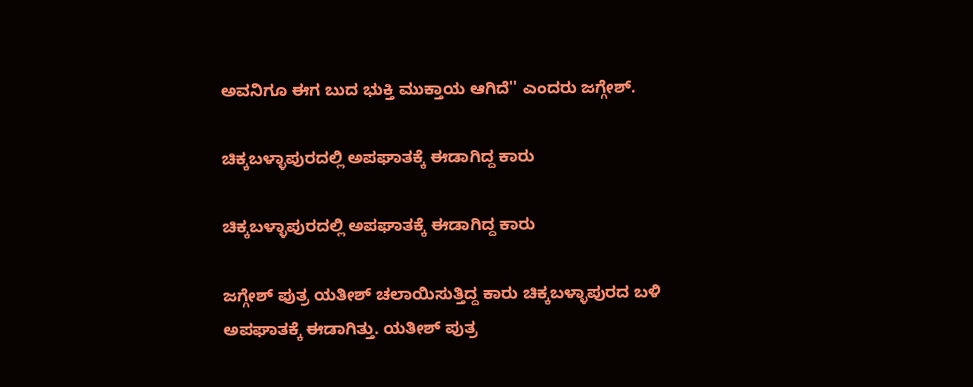ಅವನಿಗೂ ಈಗ ಬುದ ಭುಕ್ತಿ ಮುಕ್ತಾಯ ಆಗಿದೆ'' ಎಂದರು ಜಗ್ಗೇಶ್.

ಚಿಕ್ಕಬಳ್ಳಾಪುರದಲ್ಲಿ ಅಪಘಾತಕ್ಕೆ ಈಡಾಗಿದ್ದ ಕಾರು

ಚಿಕ್ಕಬಳ್ಳಾಪುರದಲ್ಲಿ ಅಪಘಾತಕ್ಕೆ ಈಡಾಗಿದ್ದ ಕಾರು

ಜಗ್ಗೇಶ್ ಪುತ್ರ ಯತೀಶ್ ಚಲಾಯಿಸುತ್ತಿದ್ದ ಕಾರು ಚಿಕ್ಕಬಳ್ಳಾಪುರದ ಬಳಿ ಅಪಘಾತಕ್ಕೆ ಈಡಾಗಿತ್ತು. ಯತೀಶ್ ಪುತ್ರ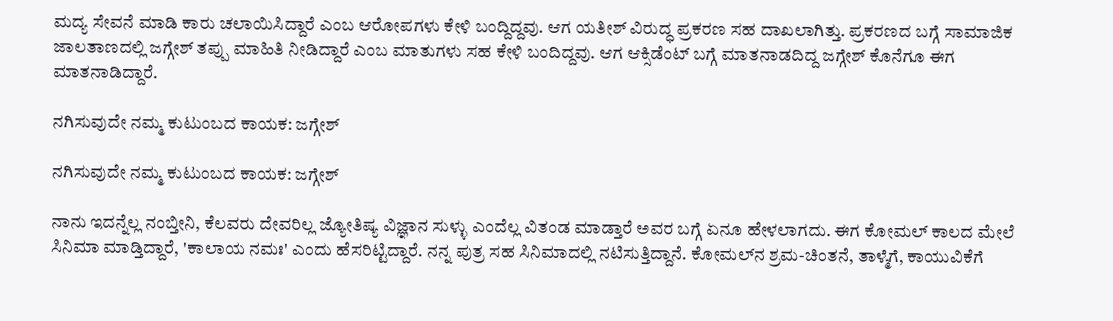ಮದ್ಯ ಸೇವನೆ ಮಾಡಿ ಕಾರು ಚಲಾಯಿಸಿದ್ದಾರೆ ಎಂಬ ಆರೋಪಗಳು ಕೇಳಿ ಬಂದ್ದಿದ್ದವು. ಆಗ ಯತೀಶ್ ವಿರುದ್ಧ ಪ್ರಕರಣ ಸಹ ದಾಖಲಾಗಿತ್ತು. ಪ್ರಕರಣದ ಬಗ್ಗೆ ಸಾಮಾಜಿಕ ಜಾಲತಾಣದಲ್ಲಿ ಜಗ್ಗೇಶ್ ತಪ್ಪು ಮಾಹಿತಿ ನೀಡಿದ್ದಾರೆ ಎಂಬ ಮಾತುಗಳು ಸಹ ಕೇಳಿ ಬಂದಿದ್ದವು. ಆಗ ಆಕ್ಸಿಡೆಂಟ್‌ ಬಗ್ಗೆ ಮಾತನಾಡದಿದ್ದ ಜಗ್ಗೇಶ್ ಕೊನೆಗೂ ಈಗ ಮಾತನಾಡಿದ್ದಾರೆ.

ನಗಿಸುವುದೇ ನಮ್ಮ ಕುಟುಂಬದ ಕಾಯಕ: ಜಗ್ಗೇಶ್

ನಗಿಸುವುದೇ ನಮ್ಮ ಕುಟುಂಬದ ಕಾಯಕ: ಜಗ್ಗೇಶ್

ನಾನು ಇದನ್ನೆಲ್ಲ ನಂಬ್ತೀನಿ, ಕೆಲವರು ದೇವರಿಲ್ಲ ಜ್ಯೋತಿಷ್ಯ ವಿಜ್ಞಾನ ಸುಳ್ಳು ಎಂದೆಲ್ಲ ವಿತಂಡ ಮಾಡ್ತಾರೆ ಅವರ ಬಗ್ಗೆ ಏನೂ ಹೇಳಲಾಗದು. ಈಗ ಕೋಮಲ್ ಕಾಲದ ಮೇಲೆ ಸಿನಿಮಾ ಮಾಡ್ತಿದ್ದಾರೆ, 'ಕಾಲಾಯ ನಮಃ' ಎಂದು ಹೆಸರಿಟ್ಟಿದ್ದಾರೆ. ನನ್ನ ಪುತ್ರ ಸಹ ಸಿನಿಮಾದಲ್ಲಿ ನಟಿಸುತ್ತಿದ್ದಾನೆ. ಕೋಮಲ್‌ನ ಶ್ರಮ-ಚಿಂತನೆ, ತಾಳ್ಮೆಗೆ, ಕಾಯುವಿಕೆಗೆ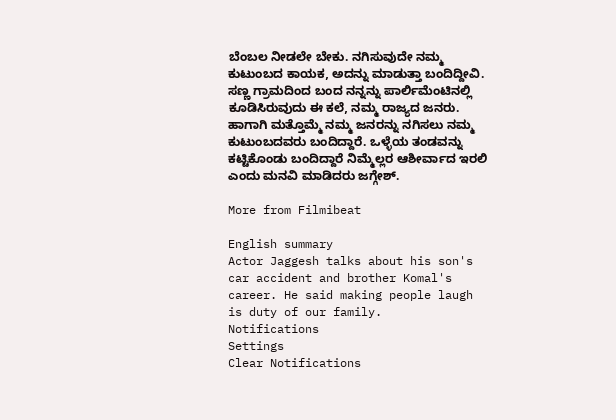ಬೆಂಬಲ ನೀಡಲೇ ಬೇಕು. ನಗಿಸುವುದೇ ನಮ್ಮ ಕುಟುಂಬದ ಕಾಯಕ, ಅದನ್ನು ಮಾಡುತ್ತಾ ಬಂದಿದ್ದೀವಿ. ಸಣ್ಣ ಗ್ರಾಮದಿಂದ ಬಂದ ನನ್ನನ್ನು ಪಾರ್ಲಿಮೆಂಟಿನಲ್ಲಿ ಕೂಡಿಸಿರುವುದು ಈ ಕಲೆ, ನಮ್ಮ ರಾಜ್ಯದ ಜನರು. ಹಾಗಾಗಿ ಮತ್ತೊಮ್ಮೆ ನಮ್ಮ ಜನರನ್ನು ನಗಿಸಲು ನಮ್ಮ ಕುಟುಂಬದವರು ಬಂದಿದ್ದಾರೆ. ಒಳ್ಳೆಯ ತಂಡವನ್ನು ಕಟ್ಟಿಕೊಂಡು ಬಂದಿದ್ದಾರೆ ನಿಮ್ಮೆಲ್ಲರ ಆಶೀರ್ವಾದ ಇರಲಿ ಎಂದು ಮನವಿ ಮಾಡಿದರು ಜಗ್ಗೇಶ್.

More from Filmibeat

English summary
Actor Jaggesh talks about his son's car accident and brother Komal's career. He said making people laugh is duty of our family.
Notifications
Settings
Clear Notifications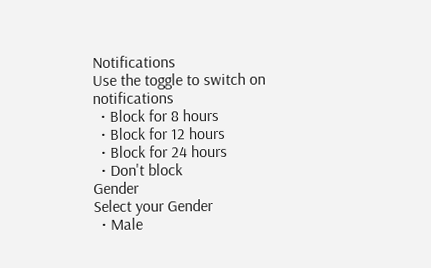Notifications
Use the toggle to switch on notifications
  • Block for 8 hours
  • Block for 12 hours
  • Block for 24 hours
  • Don't block
Gender
Select your Gender
  • Male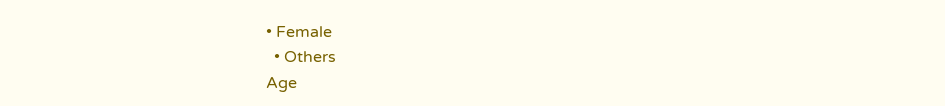• Female
  • Others
Age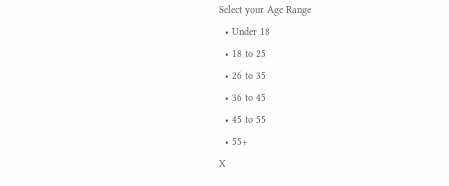Select your Age Range
  • Under 18
  • 18 to 25
  • 26 to 35
  • 36 to 45
  • 45 to 55
  • 55+
X